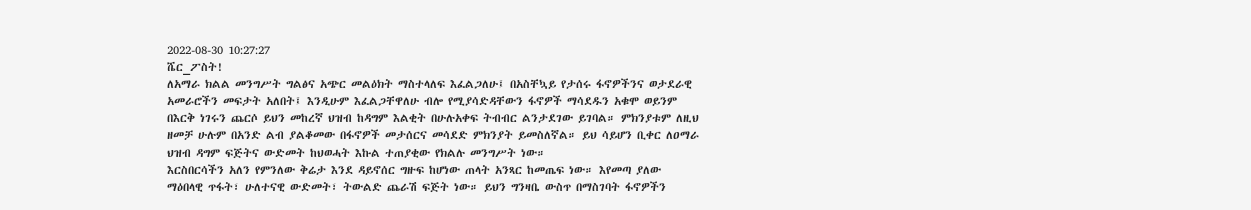2022-08-30 10:27:27
ሼር_ፖስት!
ለአማራ ክልል መንግሥት ግልፅና አጭር መልዕክት ማስተላለፍ እፈልጋለሁ፤ በአስቸኳይ የታሰሩ ፋኖዎችንና ወታደራዊ አመራሮችን መፍታት አለበት፤ እንዲሁም እፈልጋቸዋለሁ ብሎ የሚያሳድዳቸውን ፋኖዎች ማሳደዱን አቁሞ ወይንም በእርቅ ነገሩን ጨርሶ ይህን መከረኛ ህዝብ ከዳግም እልቂት በሁሉአቀፍ ትብብር ልንታደገው ይገባል። ምክንያቱም ለዚህ ዘመቻ ሁሉም በአንድ ልብ ያልቆመው በፋኖዎች መታሰርና መሳደድ ምክንያት ይመስለኛል። ይህ ሳይሆን ቢቀር ለዐማራ ህዝብ ዳግም ፍጅትና ውድመት ከህወሓት እኩል ተጠያቂው የክልሉ መንግሥት ነው።
እርስበርሳችን አለን የምንለው ቅሬታ እንደ ዳይኖሰር ግዙፍ ከሆነው ጠላት አንጻር ከመጤፍ ነው። እየመጣ ያለው ማዕበላዊ ጥፋት፣ ሁለተናዊ ውድመት፣ ትውልድ ጨራሽ ፍጅት ነው። ይህን ግንዛቤ ውስጥ በማስገባት ፋኖዎችን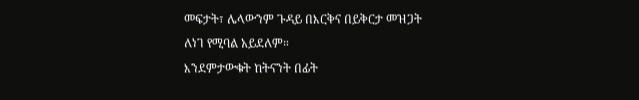መፍታት፣ ሌላውንም ጉዳይ በእርቅና በይቅርታ መዝጋት ለነገ የሚባል አይደለም።
እንደምታውቁት ከትናንት በፊት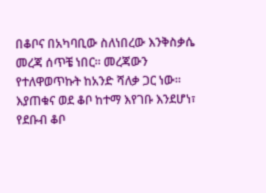በቆቦና በአካባቢው ስለነበረው እንቅስቃሴ መረጃ ሰጥቼ ነበር። መረጃውን የተለዋወጥኩት ከአንድ ሻለቃ ጋር ነው። እያጠቁና ወደ ቆቦ ከተማ እየገቡ እንደሆነ፣ የደቡብ ቆቦ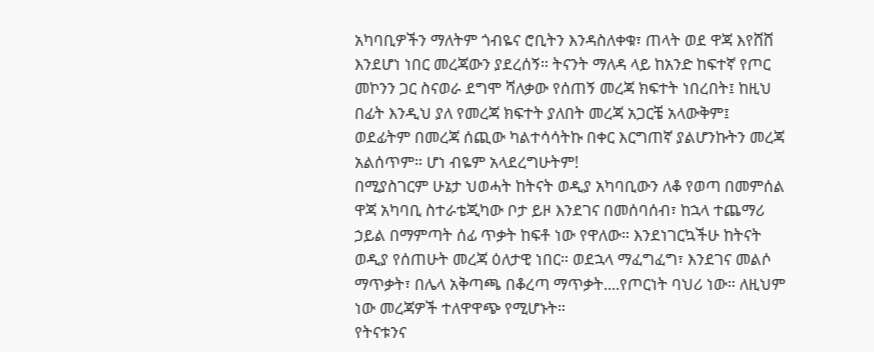አካባቢዎችን ማለትም ጎብዬና ሮቢትን እንዳስለቀቁ፣ ጠላት ወደ ዋጃ እየሸሸ እንደሆነ ነበር መረጃውን ያደረሰኝ። ትናንት ማለዳ ላይ ከአንድ ከፍተኛ የጦር መኮንን ጋር ስናወራ ደግሞ ሻለቃው የሰጠኝ መረጃ ክፍተት ነበረበት፤ ከዚህ በፊት እንዲህ ያለ የመረጃ ክፍተት ያለበት መረጃ አጋርቼ አላውቅም፤ ወደፊትም በመረጃ ሰጪው ካልተሳሳትኩ በቀር እርግጠኛ ያልሆንኩትን መረጃ አልሰጥም። ሆነ ብዬም አላደረግሁትም!
በሚያስገርም ሁኔታ ህወሓት ከትናት ወዲያ አካባቢውን ለቆ የወጣ በመምሰል ዋጃ አካባቢ ስተራቴጂካው ቦታ ይዞ እንደገና በመሰባሰብ፣ ከኋላ ተጨማሪ ኃይል በማምጣት ሰፊ ጥቃት ከፍቶ ነው የዋለው። እንደነገርኳችሁ ከትናት ወዲያ የሰጠሁት መረጃ ዕለታዊ ነበር። ወደኋላ ማፈግፈግ፣ እንደገና መልሶ ማጥቃት፣ በሌላ አቅጣጫ በቆረጣ ማጥቃት....የጦርነት ባህሪ ነው። ለዚህም ነው መረጃዎች ተለዋዋጭ የሚሆኑት።
የትናቱንና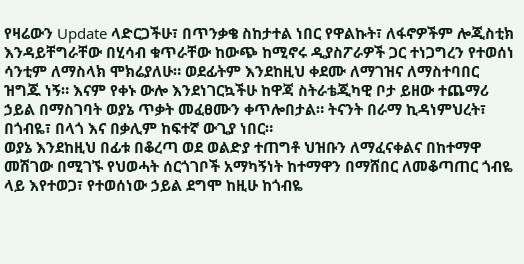የዛሬውን Update ላድርጋችሁ፣ በጥንቃቄ ስከታተል ነበር የዋልኩት፣ ለፋኖዎችም ሎጂስቲክ እንዳይቸግራቸው በሂሳብ ቁጥራቸው ከውጭ ከሚኖሩ ዲያስፖራዎች ጋር ተነጋግረን የተወሰነ ሳንቲም ለማስላክ ሞክሬያለሁ። ወደፊትም እንደከዚህ ቀደሙ ለማገዝና ለማስተባበር ዝግጁ ነኝ። እናም የቀኑ ውሎ እንደነገርኳችሁ ከዋጃ ስትራቴጂካዊ ቦታ ይዘው ተጨማሪ ኃይል በማስገባት ወያኔ ጥቃት መፈፀሙን ቀጥሎበታል። ትናንት በራማ ኪዳነምህረት፣ በጎብዬ፣ በላጎ እና በቃሊም ከፍተኛ ውጊያ ነበር።
ወያኔ እንደከዚህ በፊቱ በቆረጣ ወደ ወልድያ ተጠግቶ ህዝቡን ለማፈናቀልና በከተማዋ መሽገው በሚገኙ የህወሓት ሰርጎገቦች አማካኝነት ከተማዋን በማሸበር ለመቆጣጠር ጎብዬ ላይ እየተወጋ፣ የተወሰነው ኃይል ደግሞ ከዚሁ ከጎብዬ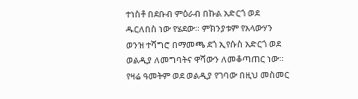ተነስቶ በደቡብ ምዕራብ በኩል አድርጎ ወደ ዱርለበስ ነው የሄደው። ምክንያቱም የአላውሃን ወንዝ ተሻግሮ በማመጫ ደጎ ኢየሱስ አድርጎ ወደ ወልዲያ ለመግባትና ዋሻውን ለመቆጣጠር ነው። የዛሬ ዓመትም ወደ ወልዲያ የገባው በዚህ መስመር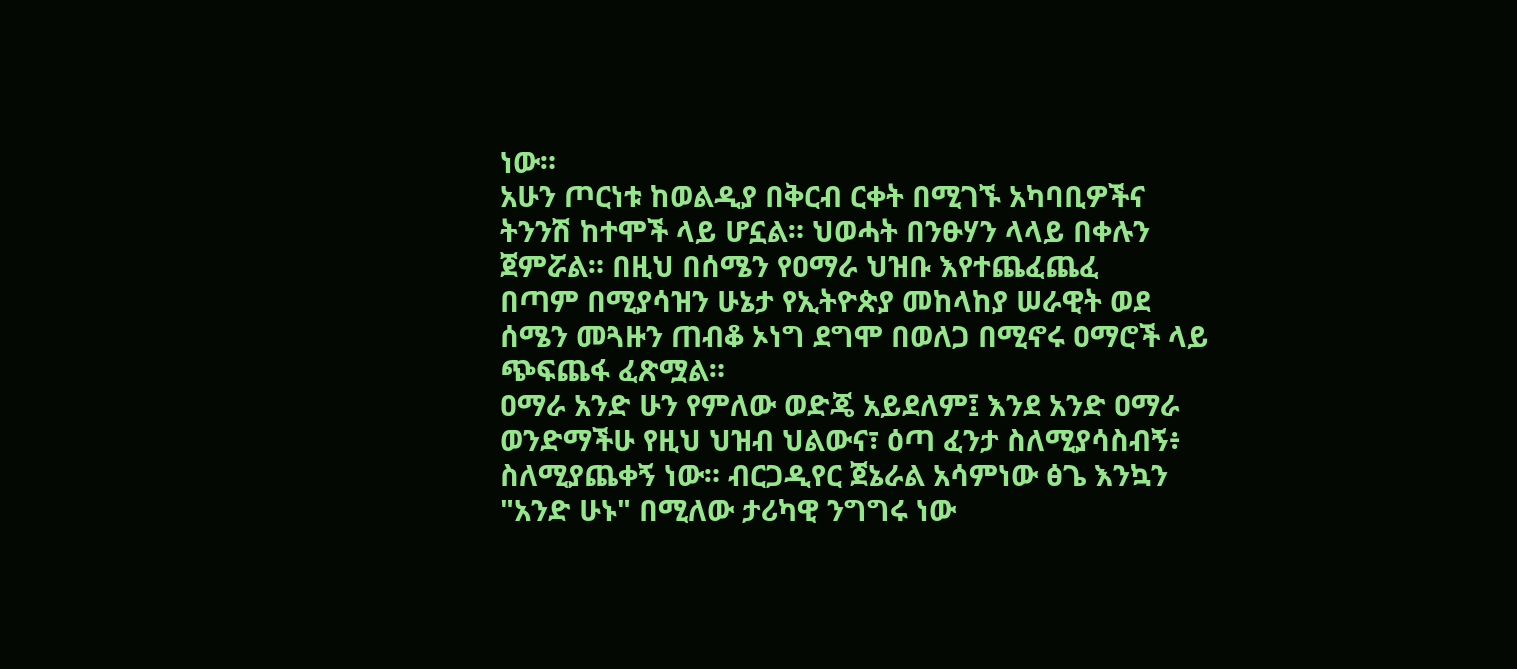ነው።
አሁን ጦርነቱ ከወልዲያ በቅርብ ርቀት በሚገኙ አካባቢዎችና ትንንሽ ከተሞች ላይ ሆኗል። ህወሓት በንፁሃን ላላይ በቀሉን ጀምሯል። በዚህ በሰሜን የዐማራ ህዝቡ እየተጨፈጨፈ
በጣም በሚያሳዝን ሁኔታ የኢትዮጵያ መከላከያ ሠራዊት ወደ ሰሜን መጓዙን ጠብቆ ኦነግ ደግሞ በወለጋ በሚኖሩ ዐማሮች ላይ ጭፍጨፋ ፈጽሟል።
ዐማራ አንድ ሁን የምለው ወድጄ አይደለም፤ እንደ አንድ ዐማራ ወንድማችሁ የዚህ ህዝብ ህልውና፣ ዕጣ ፈንታ ስለሚያሳስብኝ፥ ስለሚያጨቀኝ ነው። ብርጋዲየር ጀኔራል አሳምነው ፅጌ እንኳን "አንድ ሁኑ" በሚለው ታሪካዊ ንግግሩ ነው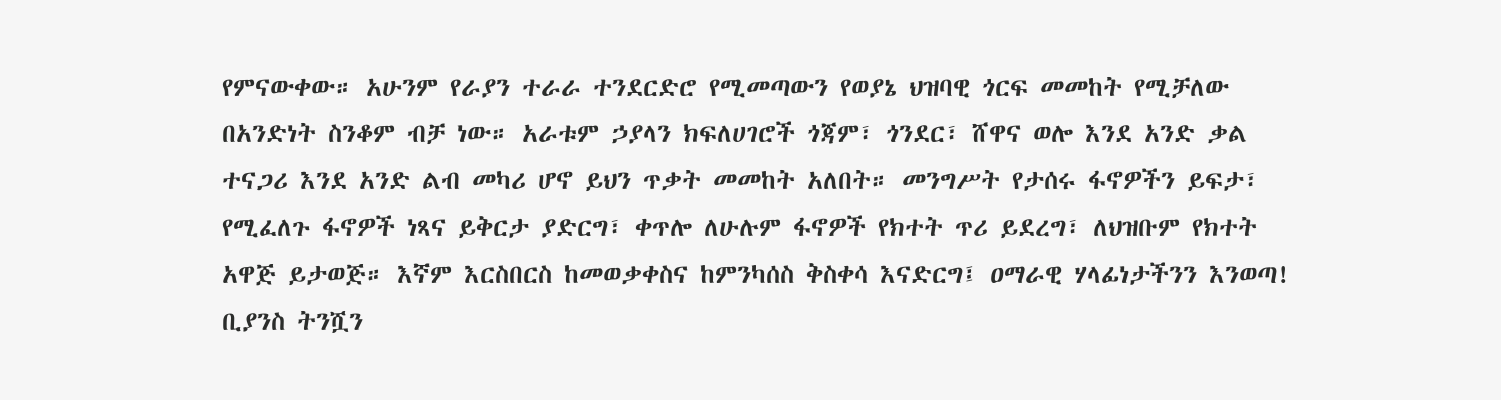የምናውቀው። አሁንም የራያን ተራራ ተንደርድሮ የሚመጣውን የወያኔ ህዝባዊ ጎርፍ መመከት የሚቻለው በአንድነት ስንቆም ብቻ ነው። አራቱም ኃያላን ክፍለሀገሮች ጎጃም፣ ጎንደር፣ ሸዋና ወሎ እንደ አንድ ቃል ተናጋሪ እንደ አንድ ልብ መካሪ ሆኖ ይህን ጥቃት መመከት አለበት። መንግሥት የታሰሩ ፋኖዎችን ይፍታ፣ የሚፈለጉ ፋኖዎች ነጻና ይቅርታ ያድርግ፣ ቀጥሎ ለሁሉም ፋኖዎች የክተት ጥሪ ይደረግ፣ ለህዝቡም የክተት አዋጅ ይታወጅ። እኛም እርስበርስ ከመወቃቀስና ከምንካሰስ ቅስቀሳ እናድርግ፤ ዐማራዊ ሃላፊነታችንን እንወጣ! ቢያንስ ትንሿን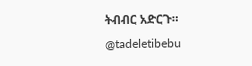ትብብር አድርጉ።
@tadeletibebu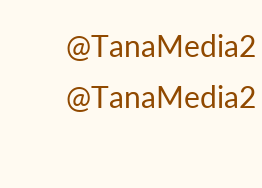@TanaMedia2
@TanaMedia2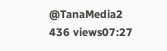@TanaMedia2
436 views07:27